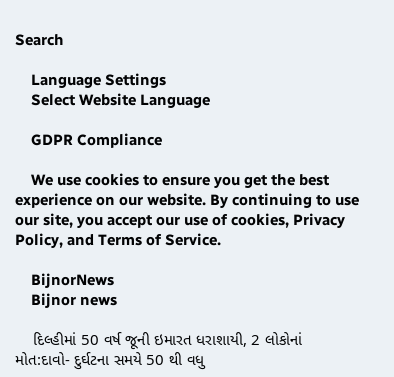Search

    Language Settings
    Select Website Language

    GDPR Compliance

    We use cookies to ensure you get the best experience on our website. By continuing to use our site, you accept our use of cookies, Privacy Policy, and Terms of Service.

    BijnorNews
    Bijnor news

    દિલ્હીમાં 50 વર્ષ જૂની ઇમારત ધરાશાયી, 2 લોકોનાં મોત:દાવો- દુર્ઘટના સમયે 50 થી વધુ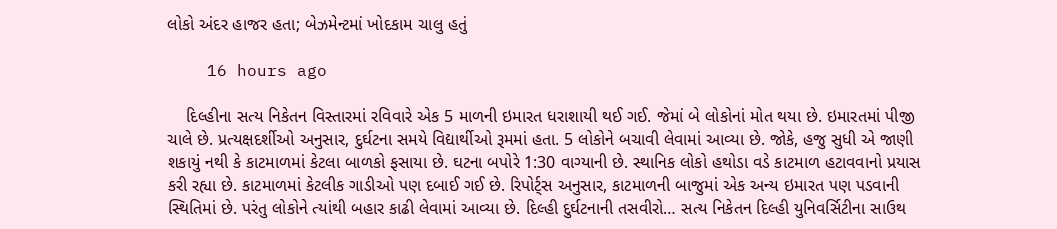લોકો અંદર હાજર હતા; બેઝમેન્ટમાં ખોદકામ ચાલુ હતું

    16 hours ago

    દિલ્હીના સત્ય નિકેતન વિસ્તારમાં રવિવારે એક 5 માળની ઇમારત ધરાશાયી થઈ ગઈ. જેમાં બે લોકોનાં મોત થયા છે. ઇમારતમાં પીજી ચાલે છે. પ્રત્યક્ષદર્શીઓ અનુસાર, દુર્ઘટના સમયે વિદ્યાર્થીઓ રૂમમાં હતા. 5 લોકોને બચાવી લેવામાં આવ્યા છે. જોકે, હજુ સુધી એ જાણી શકાયું નથી કે કાટમાળમાં કેટલા બાળકો ફસાયા છે. ઘટના બપોરે 1:30 વાગ્યાની છે. સ્થાનિક લોકો હથોડા વડે કાટમાળ હટાવવાનો પ્રયાસ કરી રહ્યા છે. કાટમાળમાં કેટલીક ગાડીઓ પણ દબાઈ ગઈ છે. રિપોર્ટ્સ અનુસાર, કાટમાળની બાજુમાં એક અન્ય ઇમારત પણ પડવાની સ્થિતિમાં છે. પરંતુ લોકોને ત્યાંથી બહાર કાઢી લેવામાં આવ્યા છે. દિલ્હી દુર્ઘટનાની તસવીરો… સત્ય નિકેતન દિલ્હી યુનિવર્સિટીના સાઉથ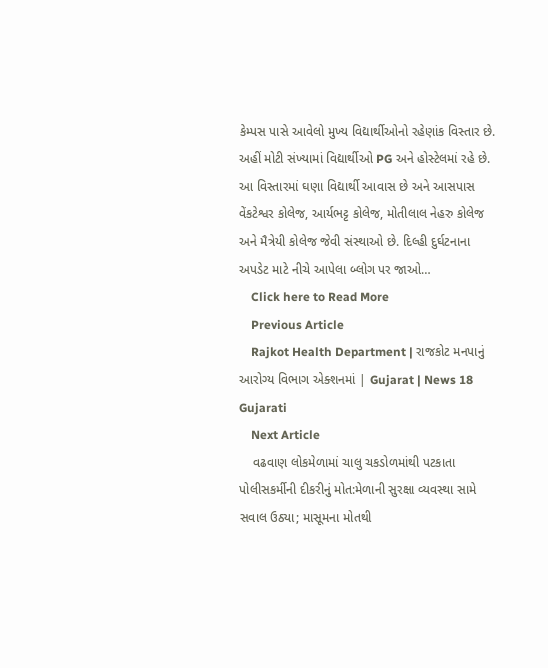કેમ્પસ પાસે આવેલો મુખ્ય વિદ્યાર્થીઓનો રહેણાંક વિસ્તાર છે. અહીં મોટી સંખ્યામાં વિદ્યાર્થીઓ PG અને હોસ્ટેલમાં રહે છે. આ વિસ્તારમાં ઘણા વિદ્યાર્થી આવાસ છે અને આસપાસ વેંકટેશ્વર કોલેજ, આર્યભટ્ટ કોલેજ, મોતીલાલ નેહરુ કોલેજ અને મૈત્રેયી કોલેજ જેવી સંસ્થાઓ છે. દિલ્હી દુર્ઘટનાના અપડેટ માટે નીચે આપેલા બ્લોગ પર જાઓ…
    Click here to Read More
    Previous Article
    Rajkot Health Department | રાજકોટ મનપાનું આરોગ્ય વિભાગ એક્શનમાં | Gujarat | News 18 Gujarati
    Next Article
    વઢવાણ લોકમેળામાં ચાલુ ચકડોળમાંથી પટકાતા પોલીસકર્મીની દીકરીનું મોત:મેળાની સુરક્ષા વ્યવસ્થા સામે સવાલ ઉઠ્યા; માસૂમના મોતથી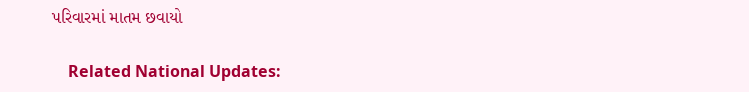પરિવારમાં માતમ છવાયો

    Related National Updates: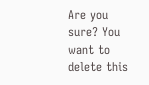Are you sure? You want to delete this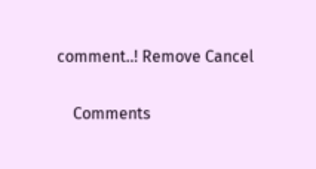comment..! Remove Cancel

    Comments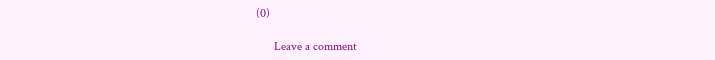(0)

      Leave a comment